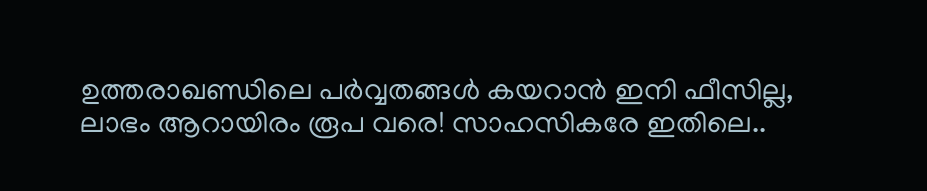ഉത്തരാഖണ്ഡിലെ പർവ്വതങ്ങൾ കയറാൻ ഇനി ഫീസില്ല, ലാഭം ആറായിരം രൂപ വരെ! സാഹസികരേ ഇതിലെ..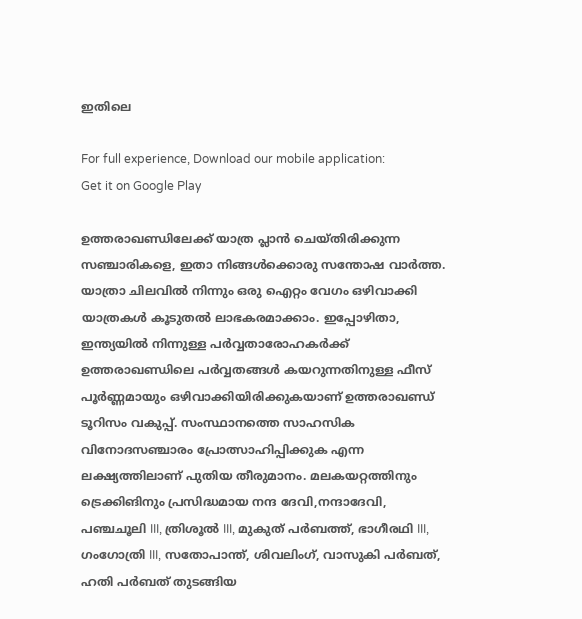ഇതിലെ

For full experience, Download our mobile application:
Get it on Google Play

ഉത്തരാഖണ്ഡിലേക്ക് യാത്ര പ്ലാൻ ചെയ്തിരിക്കുന്ന സഞ്ചാരികളെ, ഇതാ നിങ്ങൾക്കൊരു സന്തോഷ വാർത്ത. യാത്രാ ചിലവിൽ നിന്നും ഒരു ഐറ്റം വേഗം ഒഴിവാക്കി യാത്രകൾ കൂടുതൽ ലാഭകരമാക്കാം. ഇപ്പോഴിതാ, ഇന്ത്യയിൽ നിന്നുള്ള പർവ്വതാരോഹകർക്ക് ഉത്തരാഖണ്ഡിലെ പർവ്വതങ്ങൾ കയറുന്നതിനുള്ള ഫീസ് പൂർണ്ണമായും ഒഴിവാക്കിയിരിക്കുകയാണ് ഉത്തരാഖണ്ഡ് ടൂറിസം വകുപ്പ്. സംസ്ഥാനത്തെ സാഹസിക വിനോദസഞ്ചാരം പ്രോത്സാഹിപ്പിക്കുക എന്ന ലക്ഷ്യത്തിലാണ് പുതിയ തീരുമാനം. മലകയറ്റത്തിനും ട്രെക്കിങിനും പ്രസിദ്ധമായ നന്ദ ദേവി,നന്ദാദേവി, പഞ്ചചൂലി III, ത്രിശൂൽ III, മുകുത് പർബത്ത്, ഭാഗീരഥി III, ഗംഗോത്രി III, സതോപാന്ത്, ശിവലിംഗ്, വാസുകി പര്‍ബത്, ഹതി പര്‍ബത് തുടങ്ങിയ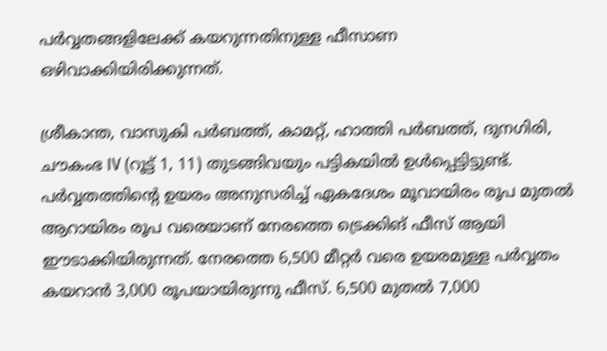പർവ്വതങ്ങളിലേക്ക് കയറുന്നതിനുള്ള ഫീസാണ ഒഴിവാക്കിയിരിക്കുന്നത്.

ശ്രീകാന്ത, വാസുകി പർബത്ത്, കാമറ്റ്, ഹാത്തി പർബത്ത്, ദുനഗിരി, ചൗകംഭ IV (റൂട്ട് 1, 11) തുടങ്ങിവയും പട്ടികയിൽ ഉൾപ്പെട്ടിട്ടുണ്ട്. പർവ്വതത്തിന്റെ ഉയരം അനുസരിച്ച് ഏകദേശം മൂവായിരം രൂപ മുതൽ ആറായിരം രൂപ വരെയാണ് നേരത്തെ ട്രെക്കിങ് ഫീസ് ആയി ഈടാക്കിയിരുന്നത്. നേരത്തെ 6,500 മീറ്റർ വരെ ഉയരമുള്ള പർവ്വതം കയറാൻ 3,000 രൂപയായിരുന്നു ഫീസ്. 6,500 മുതൽ 7,000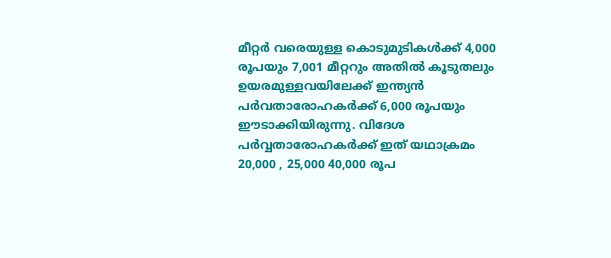മീറ്റർ വരെയുള്ള കൊടുമുടികൾക്ക് 4,000 രൂപയും 7,001 മീറ്ററും അതിൽ കൂടുതലും ഉയരമുള്ളവയിലേക്ക് ഇന്ത്യൻ പർവതാരോഹകർക്ക് 6,000 രൂപയും ഈടാക്കിയിരുന്നു. വിദേശ പർവ്വതാരോഹകർക്ക് ഇത് യഥാക്രമം 20,000 , 25,000 40,000 രൂപ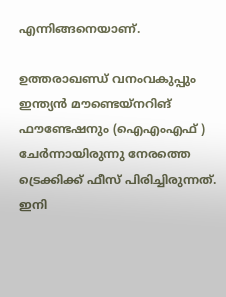എന്നിങ്ങനെയാണ്.

ഉത്തരാഖണ്ഡ് വനംവകുപ്പും ഇന്ത്യൻ മൗണ്ടെയ്നറിങ് ഫൗണ്ടേഷനും (ഐഎംഎഫ് ) ചേർന്നായിരുന്നു നേരത്തെ ട്രെക്കിക്ക് ഫീസ് പിരിച്ചിരുന്നത്. ഇനി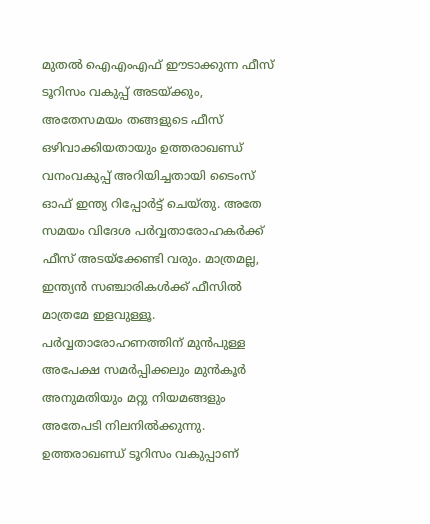മുതൽ ഐഎംഎഫ് ഈടാക്കുന്ന ഫീസ് ടൂറിസം വകുപ്പ് അടയ്ക്കും, അതേസമയം തങ്ങളുടെ ഫീസ് ഒഴിവാക്കിയതായും ഉത്തരാഖണ്ഡ് വനംവകുപ്പ് അറിയിച്ചതായി ടൈംസ് ഓഫ് ഇന്ത്യ റിപ്പോർട്ട് ചെയ്തു. അതേ സമയം വിദേശ പർവ്വതാരോഹകർക്ക് ഫീസ് അടയ്ക്കേണ്ടി വരും. മാത്രമല്ല, ഇന്ത്യൻ സഞ്ചാരികൾക്ക് ഫീസിൽ മാത്രമേ ഇളവുള്ളൂ. പർവ്വതാരോഹണത്തിന് മുൻപുള്ള അപേക്ഷ സമർപ്പിക്കലും മുൻകൂർ അനുമതിയും മറ്റു നിയമങ്ങളും അതേപടി നിലനിൽക്കുന്നു. ഉത്തരാഖണ്ഡ് ടൂറിസം വകുപ്പാണ്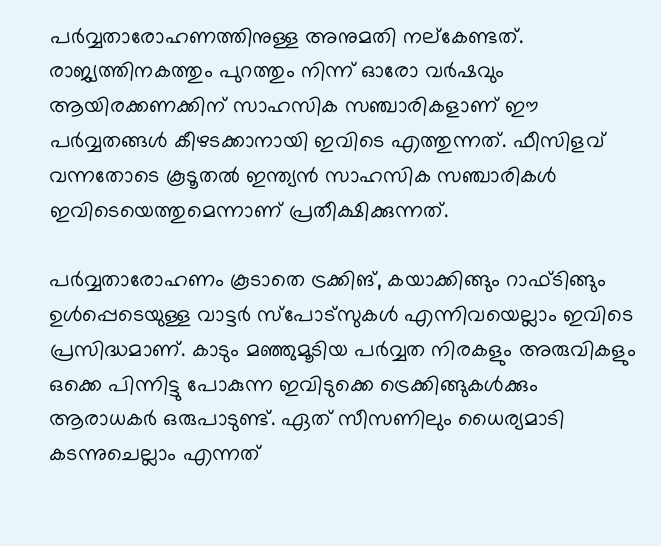പർവ്വതാരോഹണത്തിനുള്ള അനുമതി നല്കേണ്ടത്. രാജ്യത്തിനകത്തും പുറത്തും നിന്ന് ഓരോ വര്‍ഷവും ആയിരക്കണക്കിന് സാഹസിക സഞ്ചാരികളാണ് ഈ പർവ്വതങ്ങള്‍ കീഴടക്കാനായി ഇവിടെ എത്തുന്നത്. ഫീസിളവ് വന്നതോടെ കൂടൂതൽ ഇന്ത്യൻ സാഹസിക സഞ്ചാരികൾ ഇവിടെയെത്തുമെന്നാണ് പ്രതീക്ഷിക്കുന്നത്.

പർവ്വതാരോഹണം കൂടാതെ ട്രക്കിങ്, കയാക്കിങ്ങും റാഫ്ടിങ്ങും ഉൾപ്പെടെയുള്ള വാട്ടര്‍ സ്പോട്സുകൾ എന്നിവയെല്ലാം ഇവിടെ പ്രസിദ്ധമാണ്. കാടും മഞ്ഞുമൂടിയ പർവ്വത നിരകളും അരുവികളും ഒക്കെ പിന്നിട്ടു പോകുന്ന ഇവിടുക്കെ ട്രെക്കിങ്ങുകൾക്കും ആരാധകർ ഒരുപാടുണ്ട്. ഏത് സീസണിലും ധൈര്യമാടി കടന്നുചെല്ലാം എന്നത്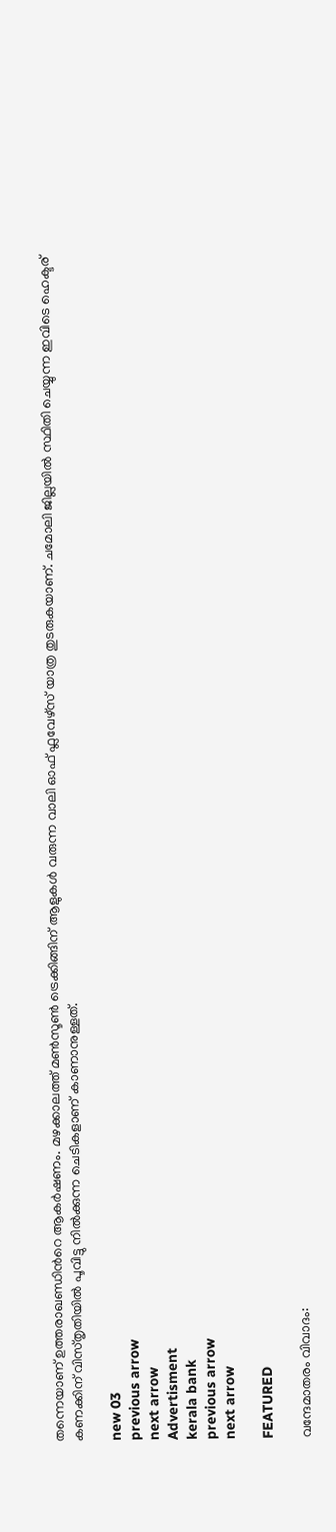തന്നെയാണ് ഉത്തരാഖണ്ഡിന്‍റെ ആകർഷണം. മഴക്കാലത്ത് മൺസൂൺ ട്രെക്കിങ്ങിന് ആളുകൾ വരുന്ന വാലി ഓഫ് ഫ്ലവേഴ്സ് യാത്ര തുടരുകയാണ്. ചമോലി ജില്ലയില്‍ സ്ഥിതി ചെയ്യുന്ന ഇവിടെ ഹെക്ടര് കണക്കിന് വിസ്തൃതിയില്‍ പൂവിട്ടു നിൽക്കുന്ന ചെടികളാണ് കാണാനുള്ളത്.

new 03
previous arrow
next arrow
Advertisment
kerala bank
previous arrow
next arrow

FEATURED

വന്ദേമാതരം വിവാദം: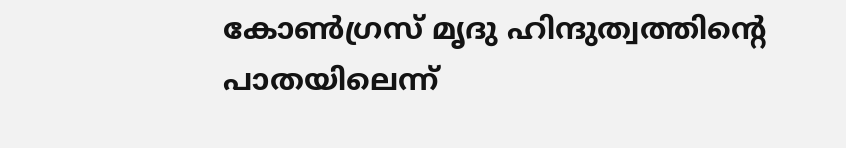കോൺഗ്രസ് മൃദു ഹിന്ദുത്വത്തിന്റെ പാതയിലെന്ന്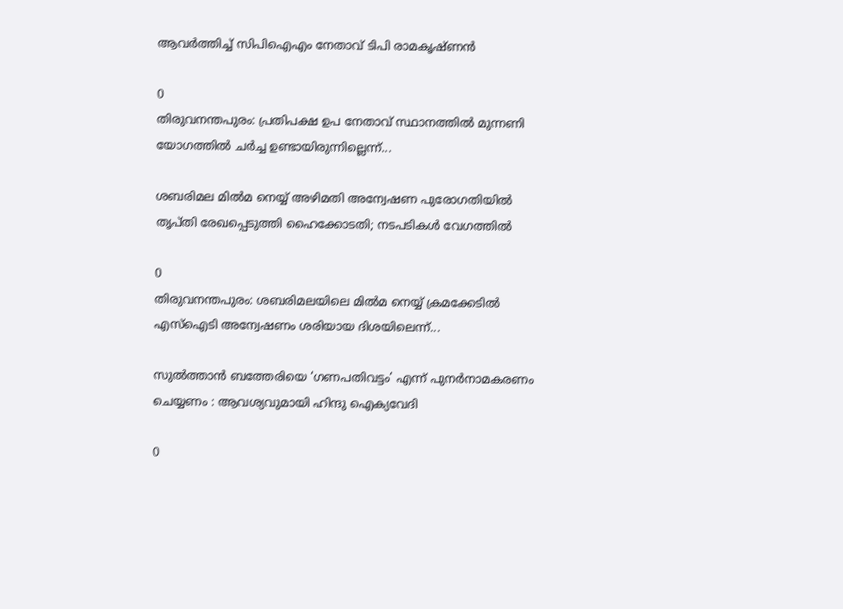ആവർത്തിച്ച് സിപിഐഎം നേതാവ് ടിപി രാമകൃഷ്ണൻ

0
തിരുവനന്തപുരം: പ്രതിപക്ഷ ഉപ നേതാവ് സ്ഥാനത്തില്‍ മുന്നണി യോഗത്തില്‍ ചര്‍ച്ച ഉണ്ടായിരുന്നില്ലെന്ന്...

ശബരിമല മിൽമ നെയ്യ് അഴിമതി അന്വേഷണ പുരോഗതിയിൽ തൃപ്തി രേഖപ്പെടുത്തി ഹൈക്കോടതി; നടപടികൾ വേഗത്തിൽ

0
തിരുവനന്തപുരം: ശബരിമലയിലെ മില്‍മ നെയ്യ് ക്രമക്കേടിൽ എസ്ഐടി അന്വേഷണം ശരിയായ ദിശയിലെന്ന്...

സുൽത്താൻ ബത്തേരിയെ ‘ഗണപതിവട്ടം’ എന്ന് പുനർനാമകരണം ചെയ്യണം : ആവശ്യവുമായി ഹിന്ദു ഐക്യവേദി

0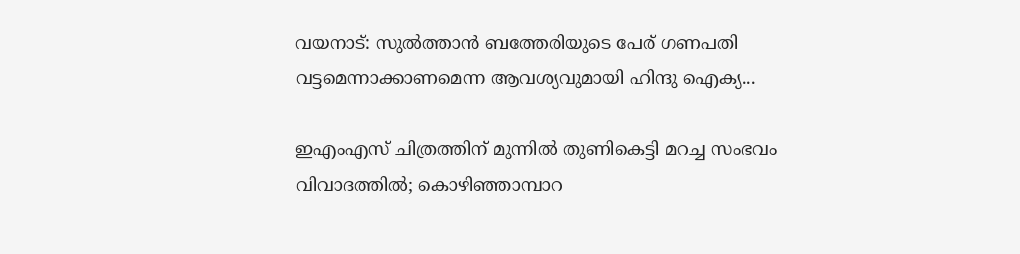വയനാട്: സുല്‍ത്താന്‍ ബത്തേരിയുടെ പേര് ഗണപതി വട്ടമെന്നാക്കാണമെന്ന ആവശ്യവുമായി ഹിന്ദു ഐക്യ...

ഇഎംഎസ് ചിത്രത്തിന് മുന്നിൽ തുണികെട്ടി മറച്ച സംഭവം വിവാദത്തിൽ; കൊഴിഞ്ഞാമ്പാറ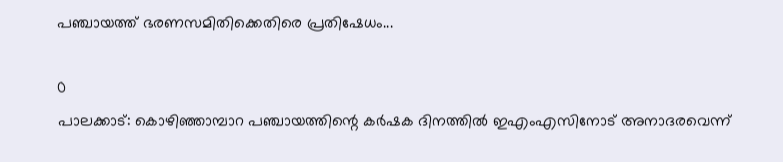പഞ്ചായത്ത് ഭരണസമിതിക്കെതിരെ പ്രതിഷേധം...

0
പാലക്കാട്: കൊഴിഞ്ഞാമ്പാറ പഞ്ചായത്തിന്റെ കര്‍ഷക ദിനത്തില്‍ ഇഎംഎസിനോട് അനാദരവെന്ന്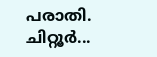പരാതി. ചിറ്റൂര്‍...